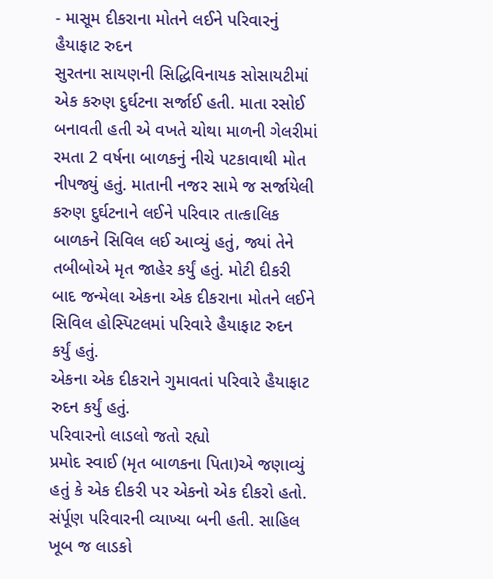- માસૂમ દીકરાના મોતને લઈને પરિવારનું હૈયાફાટ રુદન
સુરતના સાયણની સિદ્ધિવિનાયક સોસાયટીમાં એક કરુણ દુર્ઘટના સર્જાઈ હતી. માતા રસોઈ બનાવતી હતી એ વખતે ચોથા માળની ગેલરીમાં રમતા 2 વર્ષના બાળકનું નીચે પટકાવાથી મોત નીપજ્યું હતું. માતાની નજર સામે જ સર્જાયેલી કરુણ દુર્ઘટનાને લઈને પરિવાર તાત્કાલિક બાળકને સિવિલ લઈ આવ્યું હતું, જ્યાં તેને તબીબોએ મૃત જાહેર કર્યું હતું. મોટી દીકરી બાદ જન્મેલા એકના એક દીકરાના મોતને લઈને સિવિલ હોસ્પિટલમાં પરિવારે હૈયાફાટ રુદન કર્યું હતું.
એકના એક દીકરાને ગુમાવતાં પરિવારે હૈયાફાટ રુદન કર્યું હતું.
પરિવારનો લાડલો જતો રહ્યો
પ્રમોદ સ્વાઈ (મૃત બાળકના પિતા)એ જણાવ્યું હતું કે એક દીકરી પર એકનો એક દીકરો હતો. સંર્પૂણ પરિવારની વ્યાખ્યા બની હતી. સાહિલ ખૂબ જ લાડકો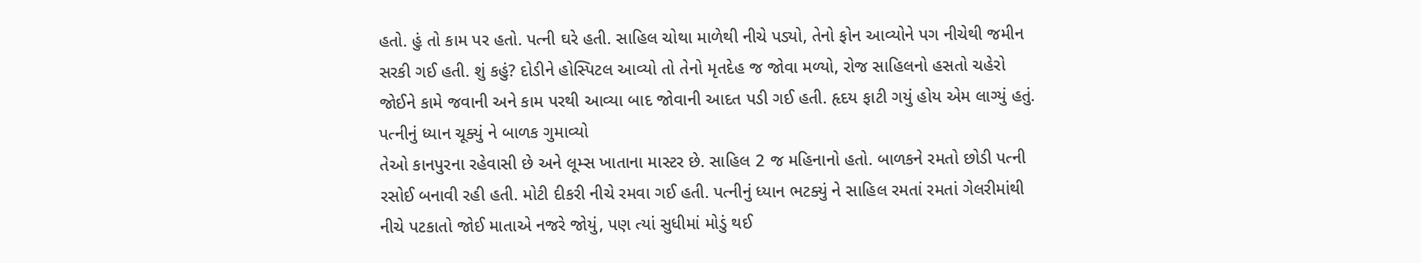હતો. હું તો કામ પર હતો. પત્ની ઘરે હતી. સાહિલ ચોથા માળેથી નીચે પડ્યો, તેનો ફોન આવ્યોને પગ નીચેથી જમીન સરકી ગઈ હતી. શું કહું? દોડીને હોસ્પિટલ આવ્યો તો તેનો મૃતદેહ જ જોવા મળ્યો, રોજ સાહિલનો હસતો ચહેરો જોઈને કામે જવાની અને કામ પરથી આવ્યા બાદ જોવાની આદત પડી ગઈ હતી. હૃદય ફાટી ગયું હોય એમ લાગ્યું હતું.
પત્નીનું ધ્યાન ચૂક્યું ને બાળક ગુમાવ્યો
તેઓ કાનપુરના રહેવાસી છે અને લૂમ્સ ખાતાના માસ્ટર છે. સાહિલ 2 જ મહિનાનો હતો. બાળકને રમતો છોડી પત્ની રસોઈ બનાવી રહી હતી. મોટી દીકરી નીચે રમવા ગઈ હતી. પત્નીનું ધ્યાન ભટક્યું ને સાહિલ રમતાં રમતાં ગેલરીમાંથી નીચે પટકાતો જોઈ માતાએ નજરે જોયું, પણ ત્યાં સુધીમાં મોડું થઈ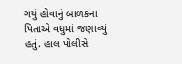ગયું હોવાનું બાળકના પિતાએ વધુમાં જણાવ્યું હતું. હાલ પોલીસે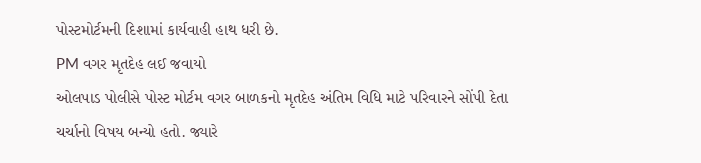પોસ્ટમોર્ટમની દિશામાં કાર્યવાહી હાથ ધરી છે.
PM વગર મૃતદેહ લઈ જવાયો
ઓલપાડ પોલીસે પોસ્ટ મોર્ટમ વગર બાળકનો મૃતદેહ અંતિમ વિધિ માટે પરિવારને સોંપી દેતા ચર્ચાનો વિષય બન્યો હતો. જ્યારે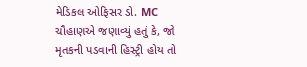મેડિકલ ઓફિસર ડો. MC ચૌહાણએ જણાવ્યું હતું કે, જો મૃતકની પડવાની હિસ્ટ્રી હોય તો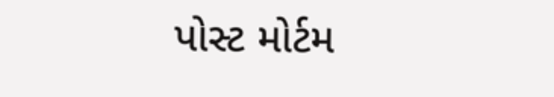પોસ્ટ મોર્ટમ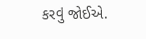કરવું જોઈએ.